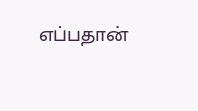எப்பதான்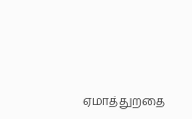ஏமாத்துறதை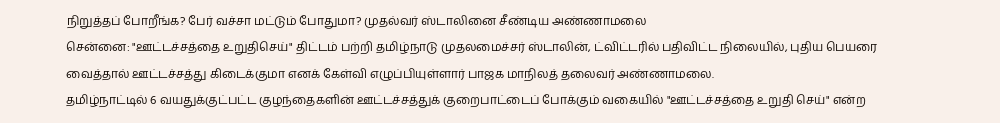நிறுத்தப் போறீங்க? பேர் வச்சா மட்டும் போதுமா? முதல்வர் ஸ்டாலினை சீண்டிய அண்ணாமலை
சென்னை: "ஊட்டச்சத்தை உறுதிசெய்" திட்டம் பற்றி தமிழ்நாடு முதலமைச்சர் ஸ்டாலின், ட்விட்டரில் பதிவிட்ட நிலையில், புதிய பெயரை வைத்தால் ஊட்டச்சத்து கிடைக்குமா எனக் கேள்வி எழுப்பியுள்ளார் பாஜக மாநிலத் தலைவர் அண்ணாமலை.
தமிழ்நாட்டில் 6 வயதுக்குட்பட்ட குழந்தைகளின் ஊட்டச்சத்துக் குறைபாட்டைப் போக்கும் வகையில் "ஊட்டச்சத்தை உறுதி செய்" என்ற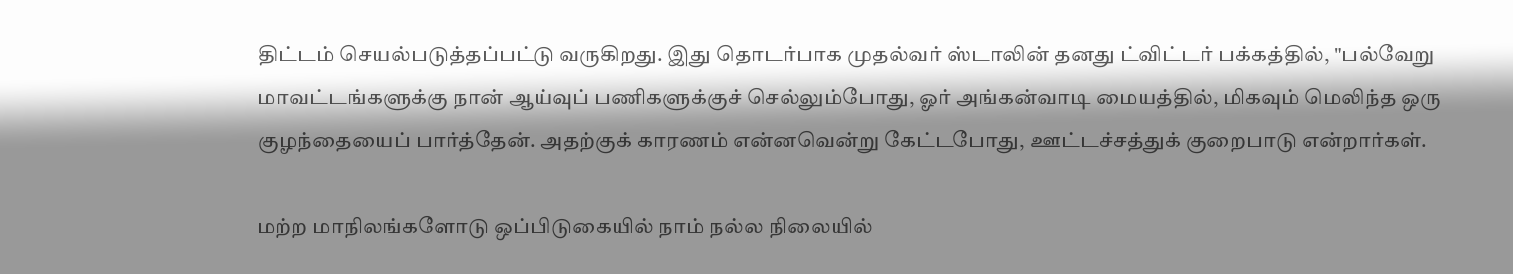திட்டம் செயல்படுத்தப்பட்டு வருகிறது. இது தொடர்பாக முதல்வர் ஸ்டாலின் தனது ட்விட்டர் பக்கத்தில், "பல்வேறு மாவட்டங்களுக்கு நான் ஆய்வுப் பணிகளுக்குச் செல்லும்போது, ஓர் அங்கன்வாடி மையத்தில், மிகவும் மெலிந்த ஒரு குழந்தையைப் பார்த்தேன். அதற்குக் காரணம் என்னவென்று கேட்டபோது, ஊட்டச்சத்துக் குறைபாடு என்றார்கள்.

மற்ற மாநிலங்களோடு ஒப்பிடுகையில் நாம் நல்ல நிலையில்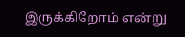இருக்கிறோம் என்று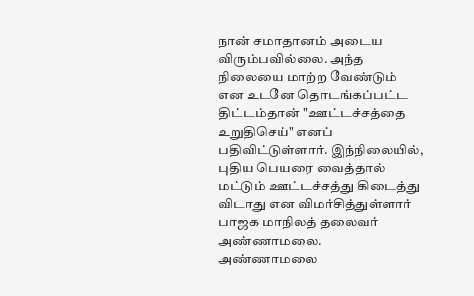நான் சமாதானம் அடைய விரும்பவில்லை. அந்த நிலையை மாற்ற வேண்டும் என உடனே தொடங்கப்பட்ட திட்டம்தான் "ஊட்டச்சத்தை உறுதிசெய்" எனப் பதிவிட்டுள்ளார். இந்நிலையில், புதிய பெயரை வைத்தால் மட்டும் ஊட்டச்சத்து கிடைத்து விடாது என விமர்சித்துள்ளார் பாஜக மாநிலத் தலைவர் அண்ணாமலை.
அண்ணாமலை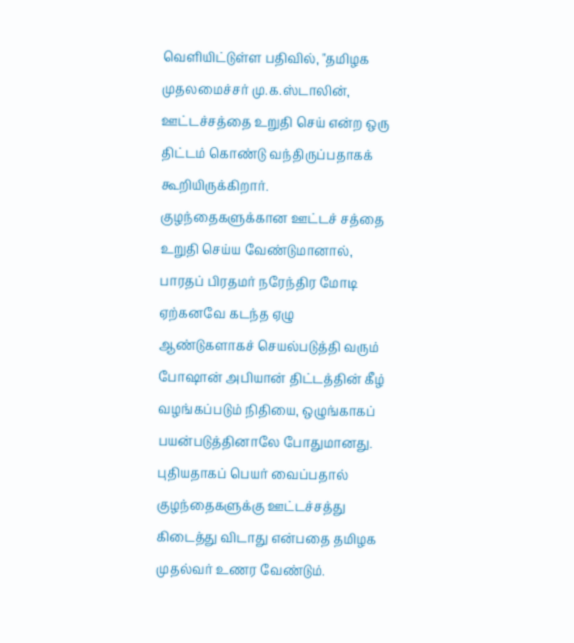வெளியிட்டுள்ள பதிவில், "தமிழக முதலமைச்சர் மு.க.ஸ்டாலின், ஊட்டச்சத்தை உறுதி செய் என்ற ஒரு திட்டம் கொண்டு வந்திருப்பதாகக் கூறியிருக்கிறார். குழந்தைகளுக்கான ஊட்டச் சத்தை உறுதி செய்ய வேண்டுமானால், பாரதப் பிரதமர் நரேந்திர மோடி ஏற்கனவே கடந்த ஏழு ஆண்டுகளாகச் செயல்படுத்தி வரும் போஷான் அபியான் திட்டத்தின் கீழ் வழங்கப்படும் நிதியை, ஒழுங்காகப் பயன்படுத்தினாலே போதுமானது. புதியதாகப் பெயர் வைப்பதால் குழந்தைகளுக்கு ஊட்டச்சத்து கிடைத்து விடாது என்பதை தமிழக முதல்வர் உணர வேண்டும்.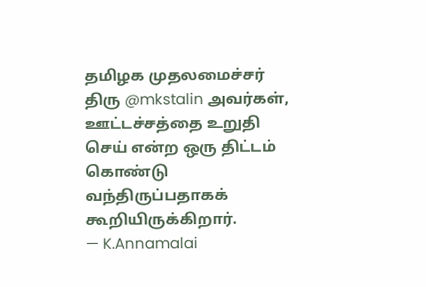தமிழக முதலமைச்சர் திரு @mkstalin அவர்கள், ஊட்டச்சத்தை உறுதி செய் என்ற ஒரு திட்டம் கொண்டு வந்திருப்பதாகக் கூறியிருக்கிறார்.
— K.Annamalai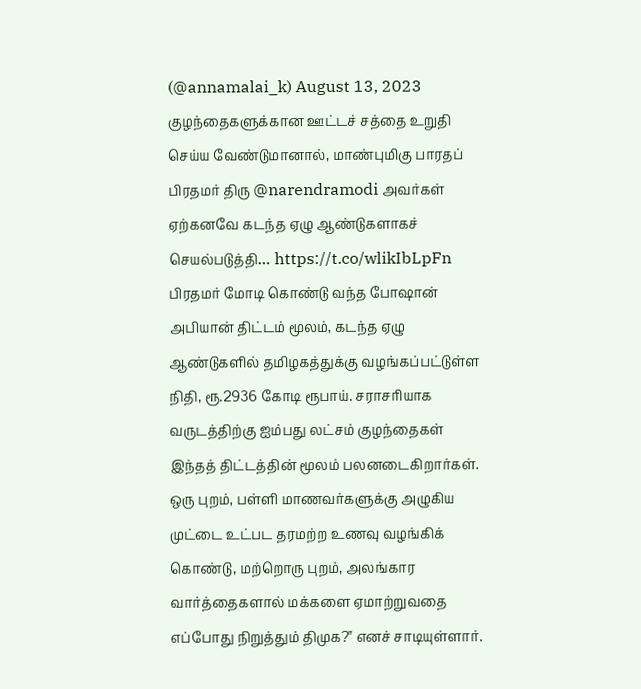(@annamalai_k) August 13, 2023
குழந்தைகளுக்கான ஊட்டச் சத்தை உறுதி செய்ய வேண்டுமானால், மாண்புமிகு பாரதப் பிரதமர் திரு @narendramodi அவர்கள் ஏற்கனவே கடந்த ஏழு ஆண்டுகளாகச் செயல்படுத்தி… https://t.co/wlikIbLpFn
பிரதமர் மோடி கொண்டு வந்த போஷான் அபியான் திட்டம் மூலம், கடந்த ஏழு ஆண்டுகளில் தமிழகத்துக்கு வழங்கப்பட்டுள்ள நிதி, ரூ.2936 கோடி ரூபாய். சராசரியாக வருடத்திற்கு ஐம்பது லட்சம் குழந்தைகள் இந்தத் திட்டத்தின் மூலம் பலனடைகிறார்கள். ஒரு புறம், பள்ளி மாணவர்களுக்கு அழுகிய முட்டை உட்பட தரமற்ற உணவு வழங்கிக் கொண்டு, மற்றொரு புறம், அலங்கார வார்த்தைகளால் மக்களை ஏமாற்றுவதை எப்போது நிறுத்தும் திமுக?" எனச் சாடியுள்ளார்.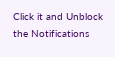Click it and Unblock the Notifications